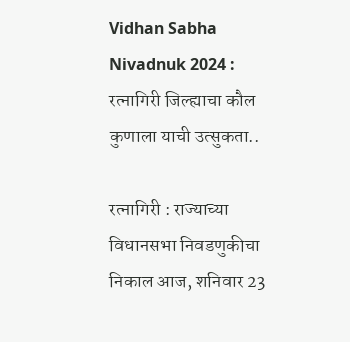Vidhan Sabha Nivadnuk 2024 : रत्नागिरी जिल्ह्याचा कौल कुणाला याची उत्सुकता..

रत्नागिरी : राज्याच्या विधानसभा निवडणुकीचा निकाल आज, शनिवार 23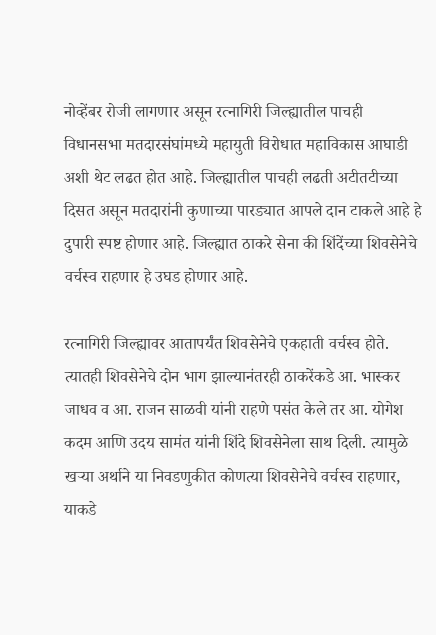नोव्हेंबर रोजी लागणार असून रत्नागिरी जिल्ह्यातील पाचही विधानसभा मतदारसंघांमध्ये महायुती विरोधात महाविकास आघाडी अशी थेट लढत होत आहे. जिल्ह्यातील पाचही लढती अटीतटीच्या दिसत असून मतदारांनी कुणाच्या पारड्यात आपले दान टाकले आहे हे दुपारी स्पष्ट होणार आहे. जिल्ह्यात ठाकरे सेना की शिंदेंच्या शिवसेनेचे वर्चस्व राहणार हे उघड होणार आहे.

रत्नागिरी जिल्ह्यावर आतापर्यंत शिवसेनेचे एकहाती वर्चस्व होते. त्यातही शिवसेनेचे दोन भाग झाल्यानंतरही ठाकरेंकडे आ. भास्कर जाधव व आ. राजन साळवी यांनी राहणे पसंत केले तर आ. योगेश कदम आणि उदय सामंत यांनी शिंदे शिवसेनेला साथ दिली. त्यामुळे खर्‍या अर्थाने या निवडणुकीत कोणत्या शिवसेनेचे वर्चस्व राहणार, याकडे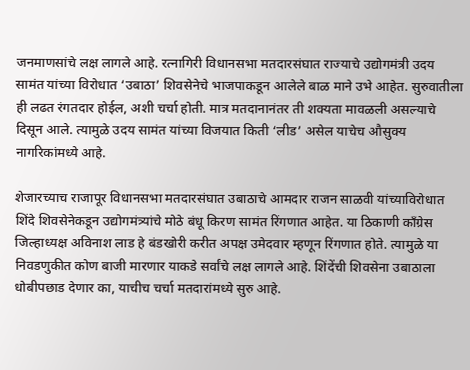जनमाणसांचे लक्ष लागले आहे. रत्नागिरी विधानसभा मतदारसंघात राज्याचे उद्योगमंत्री उदय सामंत यांच्या विरोधात ‘उबाठा’ शिवसेनेचे भाजपाकडून आलेले बाळ माने उभे आहेत. सुरुवातीला ही लढत रंगतदार होईल, अशी चर्चा होती. मात्र मतदानानंतर ती शक्यता मावळली असल्याचे दिसून आले. त्यामुळे उदय सामंत यांच्या विजयात किती ‘लीड’ असेल याचेच औसुक्य नागरिकांमध्ये आहे.

शेजारच्याच राजापूर विधानसभा मतदारसंघात उबाठाचे आमदार राजन साळवी यांच्याविरोधात शिंदे शिवसेनेकडून उद्योगमंत्र्यांचे मोठे बंधू किरण सामंत रिंगणात आहेत. या ठिकाणी काँग्रेस जिल्हाध्यक्ष अविनाश लाड हे बंडखोरी करीत अपक्ष उमेदवार म्हणून रिंगणात होते. त्यामुळे या निवडणुकीत कोण बाजी मारणार याकडे सर्वांचे लक्ष लागले आहे. शिंदेंची शिवसेना उबाठाला धोबीपछाड देणार का, याचीच चर्चा मतदारांमध्ये सुरु आहे.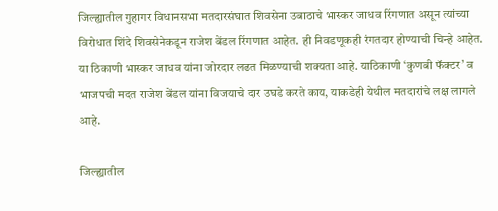जिल्ह्यातील गुहागर विधानसभा मतदारसंघात शिवसेना उबाठाचे भास्कर जाधव रिंगणात असून त्यांच्या विरोधात शिंदे शिवसेनेकडून राजेश बेंडल रिंगणात आहेत. ही निवडणूकही रंगतदार होण्याची चिन्हे आहेत. या ठिकाणी भास्कर जाधव यांना जोरदार लढत मिळण्याची शक्यता आहे. याठिकाणी ‘कुणबी फॅक्टर’ व भाजपची मदत राजेश बेंडल यांना विजयाचे दार उघडे करते काय, याकडेही येथील मतदारांचे लक्ष लागले आहे.

जिल्ह्यातील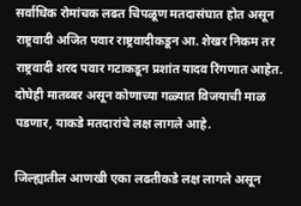सर्वाधिक रोमांचक लढत चिपळूण मतदासंघात होत असून राष्ट्रवादी अजित पवार राष्ट्रवादीकडून आ. शेखर निकम तर राष्ट्रवादी शरद पवार गटाकडून प्रशांत यादव रिंगणात आहेत. दोघेही मातब्बर असून कोणाच्या गळ्यात विजयाची माळ पडणार, याकडे मतदारांचे लक्ष लागले आहे.

जिल्ह्यातील आणखी एका लढतीकडे लक्ष लागले असून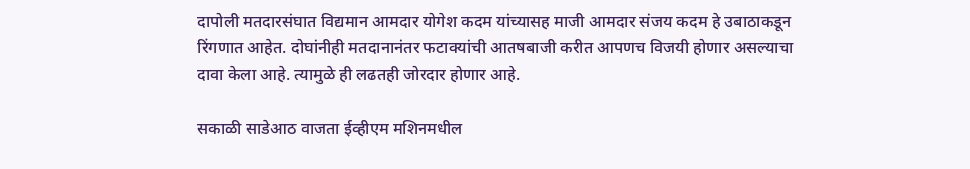दापोली मतदारसंघात विद्यमान आमदार योगेश कदम यांच्यासह माजी आमदार संजय कदम हे उबाठाकडून रिंगणात आहेत. दोघांनीही मतदानानंतर फटाक्यांची आतषबाजी करीत आपणच विजयी होणार असल्याचा दावा केला आहे. त्यामुळे ही लढतही जोरदार होणार आहे.

सकाळी साडेआठ वाजता ईव्हीएम मशिनमधील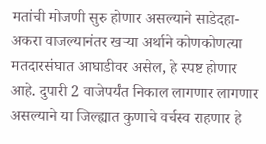मतांची मोजणी सुरु होणार असल्याने साडेदहा-अकरा वाजल्यानंतर खर्‍या अर्थाने कोणकोणत्या मतदारसंघात आघाडीवर असेल, हे स्पष्ट होणार आहे. दुपारी 2 वाजेपर्यंत निकाल लागणार लागणार असल्याने या जिल्ह्यात कुणाचे वर्चस्व राहणार हे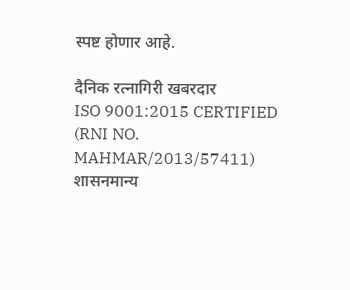स्पष्ट होणार आहे.

दैनिक रत्नागिरी खबरदार
ISO 9001:2015 CERTIFIED
(RNI NO. MAHMAR/2013/57411)
शासनमान्य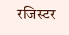रजिस्टर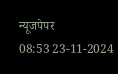न्यूजपेपर
08:53 23-11-2024